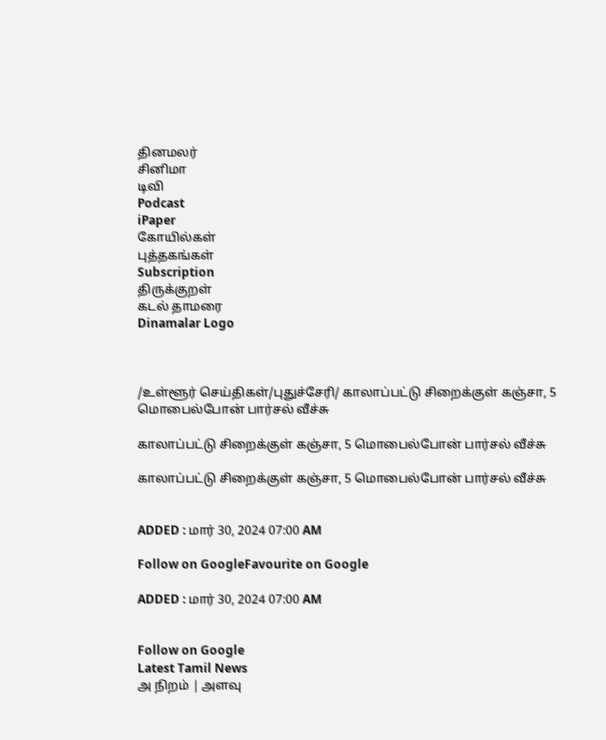தினமலர்
சினிமா
டிவி
Podcast
iPaper
கோயில்கள்
புத்தகங்கள்
Subscription
திருக்குறள்
கடல் தாமரை
Dinamalar Logo



/உள்ளூர் செய்திகள்/புதுச்சேரி/ காலாப்பட்டு சிறைக்குள் கஞ்சா, 5 மொபைல்போன் பார்சல் வீச்சு

காலாப்பட்டு சிறைக்குள் கஞ்சா, 5 மொபைல்போன் பார்சல் வீச்சு

காலாப்பட்டு சிறைக்குள் கஞ்சா, 5 மொபைல்போன் பார்சல் வீச்சு


ADDED : மார் 30, 2024 07:00 AM

Follow on GoogleFavourite on Google

ADDED : மார் 30, 2024 07:00 AM


Follow on Google
Latest Tamil News
அ நிறம் | அளவு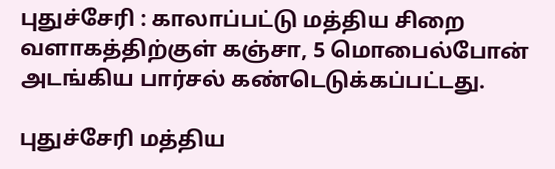புதுச்சேரி : காலாப்பட்டு மத்திய சிறை வளாகத்திற்குள் கஞ்சா, 5 மொபைல்போன் அடங்கிய பார்சல் கண்டெடுக்கப்பட்டது.

புதுச்சேரி மத்திய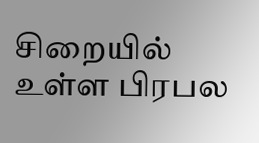சிறையில் உள்ள பிரபல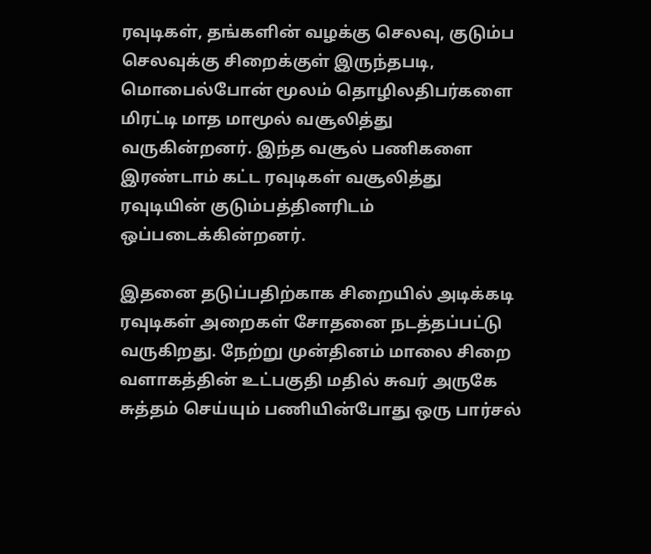ரவுடிகள், தங்களின் வழக்கு செலவு, குடும்ப செலவுக்கு சிறைக்குள் இருந்தபடி, மொபைல்போன் மூலம் தொழிலதிபர்களை மிரட்டி மாத மாமூல் வசூலித்து வருகின்றனர். இந்த வசூல் பணிகளை இரண்டாம் கட்ட ரவுடிகள் வசூலித்து ரவுடியின் குடும்பத்தினரிடம் ஒப்படைக்கின்றனர்.

இதனை தடுப்பதிற்காக சிறையில் அடிக்கடி ரவுடிகள் அறைகள் சோதனை நடத்தப்பட்டு வருகிறது. நேற்று முன்தினம் மாலை சிறை வளாகத்தின் உட்பகுதி மதில் சுவர் அருகே சுத்தம் செய்யும் பணியின்போது ஒரு பார்சல்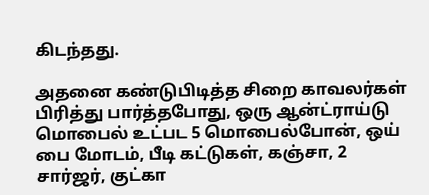கிடந்தது.

அதனை கண்டுபிடித்த சிறை காவலர்கள் பிரித்து பார்த்தபோது, ஒரு ஆன்ட்ராய்டு மொபைல் உட்பட 5 மொபைல்போன், ஒய் பை மோடம், பீடி கட்டுகள், கஞ்சா, 2 சார்ஜர், குட்கா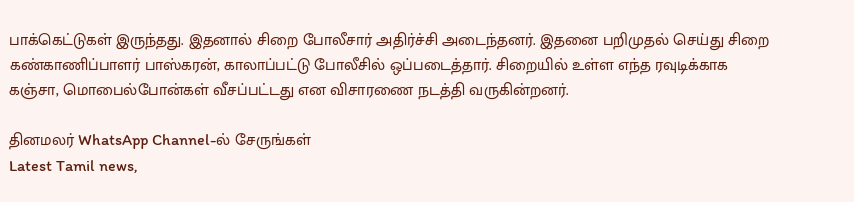பாக்கெட்டுகள் இருந்தது. இதனால் சிறை போலீசார் அதிர்ச்சி அடைந்தனர். இதனை பறிமுதல் செய்து சிறை கண்காணிப்பாளர் பாஸ்கரன், காலாப்பட்டு போலீசில் ஒப்படைத்தார். சிறையில் உள்ள எந்த ரவுடிக்காக கஞ்சா, மொபைல்போன்கள் வீசப்பட்டது என விசாரணை நடத்தி வருகின்றனர்.

தினமலர் WhatsApp Channel-ல் சேருங்கள்
Latest Tamil news,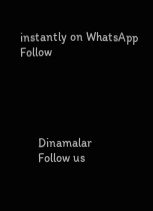instantly on WhatsApp
Follow





      Dinamalar
      Follow us